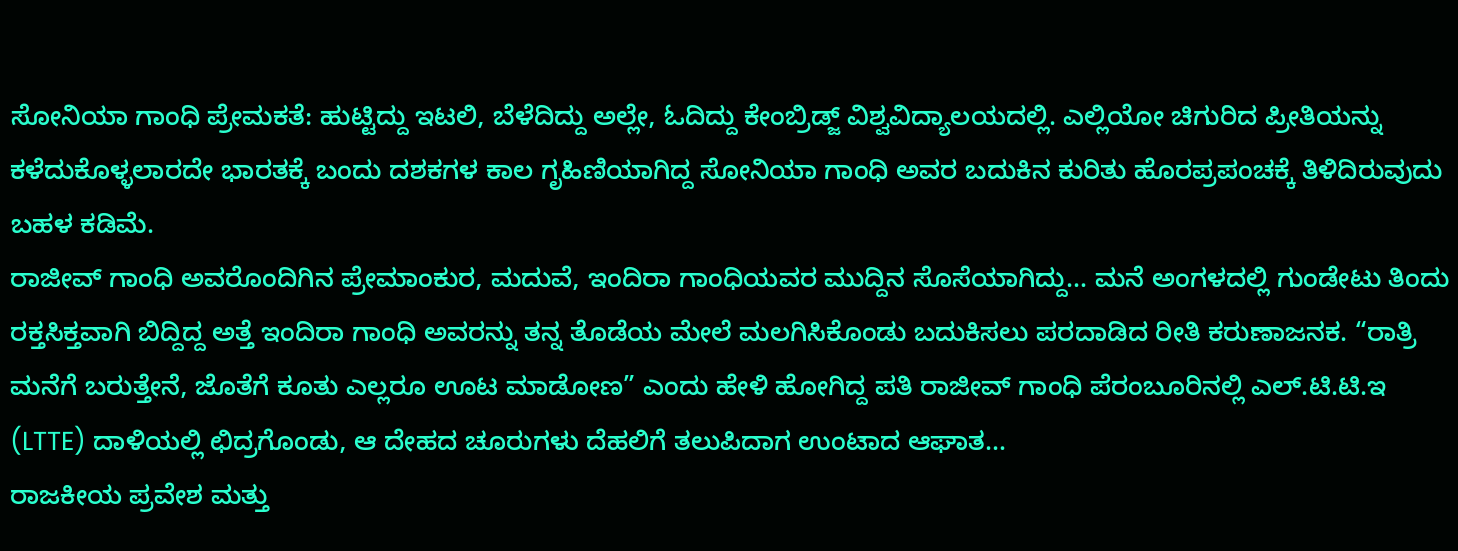ಸೋನಿಯಾ ಗಾಂಧಿ ಪ್ರೇಮಕತೆ: ಹುಟ್ಟಿದ್ದು ಇಟಲಿ, ಬೆಳೆದಿದ್ದು ಅಲ್ಲೇ, ಓದಿದ್ದು ಕೇಂಬ್ರಿಡ್ಜ್ ವಿಶ್ವವಿದ್ಯಾಲಯದಲ್ಲಿ. ಎಲ್ಲಿಯೋ ಚಿಗುರಿದ ಪ್ರೀತಿಯನ್ನು ಕಳೆದುಕೊಳ್ಳಲಾರದೇ ಭಾರತಕ್ಕೆ ಬಂದು ದಶಕಗಳ ಕಾಲ ಗೃಹಿಣಿಯಾಗಿದ್ದ ಸೋನಿಯಾ ಗಾಂಧಿ ಅವರ ಬದುಕಿನ ಕುರಿತು ಹೊರಪ್ರಪಂಚಕ್ಕೆ ತಿಳಿದಿರುವುದು ಬಹಳ ಕಡಿಮೆ.
ರಾಜೀವ್ ಗಾಂಧಿ ಅವರೊಂದಿಗಿನ ಪ್ರೇಮಾಂಕುರ, ಮದುವೆ, ಇಂದಿರಾ ಗಾಂಧಿಯವರ ಮುದ್ದಿನ ಸೊಸೆಯಾಗಿದ್ದು… ಮನೆ ಅಂಗಳದಲ್ಲಿ ಗುಂಡೇಟು ತಿಂದು ರಕ್ತಸಿಕ್ತವಾಗಿ ಬಿದ್ದಿದ್ದ ಅತ್ತೆ ಇಂದಿರಾ ಗಾಂಧಿ ಅವರನ್ನು ತನ್ನ ತೊಡೆಯ ಮೇಲೆ ಮಲಗಿಸಿಕೊಂಡು ಬದುಕಿಸಲು ಪರದಾಡಿದ ರೀತಿ ಕರುಣಾಜನಕ. “ರಾತ್ರಿ ಮನೆಗೆ ಬರುತ್ತೇನೆ, ಜೊತೆಗೆ ಕೂತು ಎಲ್ಲರೂ ಊಟ ಮಾಡೋಣ” ಎಂದು ಹೇಳಿ ಹೋಗಿದ್ದ ಪತಿ ರಾಜೀವ್ ಗಾಂಧಿ ಪೆರಂಬೂರಿನಲ್ಲಿ ಎಲ್.ಟಿ.ಟಿ.ಇ (LTTE) ದಾಳಿಯಲ್ಲಿ ಛಿದ್ರಗೊಂಡು, ಆ ದೇಹದ ಚೂರುಗಳು ದೆಹಲಿಗೆ ತಲುಪಿದಾಗ ಉಂಟಾದ ಆಘಾತ…
ರಾಜಕೀಯ ಪ್ರವೇಶ ಮತ್ತು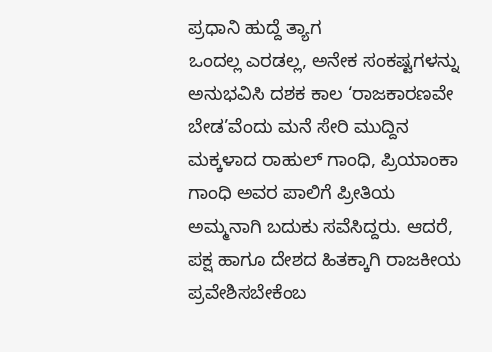ಪ್ರಧಾನಿ ಹುದ್ದೆ ತ್ಯಾಗ
ಒಂದಲ್ಲ ಎರಡಲ್ಲ, ಅನೇಕ ಸಂಕಷ್ಟಗಳನ್ನು ಅನುಭವಿಸಿ ದಶಕ ಕಾಲ ‘ರಾಜಕಾರಣವೇ ಬೇಡ’ವೆಂದು ಮನೆ ಸೇರಿ ಮುದ್ದಿನ ಮಕ್ಕಳಾದ ರಾಹುಲ್ ಗಾಂಧಿ, ಪ್ರಿಯಾಂಕಾ ಗಾಂಧಿ ಅವರ ಪಾಲಿಗೆ ಪ್ರೀತಿಯ ಅಮ್ಮನಾಗಿ ಬದುಕು ಸವೆಸಿದ್ದರು. ಆದರೆ, ಪಕ್ಷ ಹಾಗೂ ದೇಶದ ಹಿತಕ್ಕಾಗಿ ರಾಜಕೀಯ ಪ್ರವೇಶಿಸಬೇಕೆಂಬ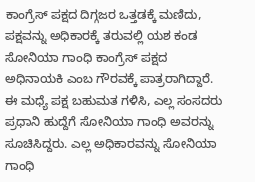ಕಾಂಗ್ರೆಸ್ ಪಕ್ಷದ ದಿಗ್ಗಜರ ಒತ್ತಡಕ್ಕೆ ಮಣಿದು, ಪಕ್ಷವನ್ನು ಅಧಿಕಾರಕ್ಕೆ ತರುವಲ್ಲಿ ಯಶ ಕಂಡ ಸೋನಿಯಾ ಗಾಂಧಿ ಕಾಂಗ್ರೆಸ್ ಪಕ್ಷದ ಅಧಿನಾಯಕಿ ಎಂಬ ಗೌರವಕ್ಕೆ ಪಾತ್ರರಾಗಿದ್ದಾರೆ.
ಈ ಮಧ್ಯೆ ಪಕ್ಷ ಬಹುಮತ ಗಳಿಸಿ, ಎಲ್ಲ ಸಂಸದರು ಪ್ರಧಾನಿ ಹುದ್ದೆಗೆ ಸೋನಿಯಾ ಗಾಂಧಿ ಅವರನ್ನು ಸೂಚಿಸಿದ್ದರು. ಎಲ್ಲ ಅಧಿಕಾರವನ್ನು ಸೋನಿಯಾ ಗಾಂಧಿ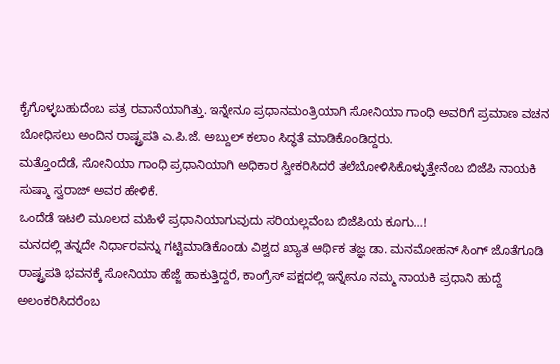ಕೈಗೊಳ್ಳಬಹುದೆಂಬ ಪತ್ರ ರವಾನೆಯಾಗಿತ್ತು. ಇನ್ನೇನೂ ಪ್ರಧಾನಮಂತ್ರಿಯಾಗಿ ಸೋನಿಯಾ ಗಾಂಧಿ ಅವರಿಗೆ ಪ್ರಮಾಣ ವಚನ ಬೋಧಿಸಲು ಅಂದಿನ ರಾಷ್ಟ್ರಪತಿ ಎ.ಪಿ.ಜೆ. ಅಬ್ದುಲ್ ಕಲಾಂ ಸಿದ್ಧತೆ ಮಾಡಿಕೊಂಡಿದ್ದರು.
ಮತ್ತೊಂದೆಡೆ, ಸೋನಿಯಾ ಗಾಂಧಿ ಪ್ರಧಾನಿಯಾಗಿ ಅಧಿಕಾರ ಸ್ವೀಕರಿಸಿದರೆ ತಲೆಬೋಳಿಸಿಕೊಳ್ಳುತ್ತೇನೆಂಬ ಬಿಜೆಪಿ ನಾಯಕಿ ಸುಷ್ಮಾ ಸ್ವರಾಜ್ ಅವರ ಹೇಳಿಕೆ.
ಒಂದೆಡೆ ಇಟಲಿ ಮೂಲದ ಮಹಿಳೆ ಪ್ರಧಾನಿಯಾಗುವುದು ಸರಿಯಲ್ಲವೆಂಬ ಬಿಜೆಪಿಯ ಕೂಗು…!
ಮನದಲ್ಲಿ ತನ್ನದೇ ನಿರ್ಧಾರವನ್ನು ಗಟ್ಟಿಮಾಡಿಕೊಂಡು ವಿಶ್ವದ ಖ್ಯಾತ ಆರ್ಥಿಕ ತಜ್ಞ ಡಾ. ಮನಮೋಹನ್ ಸಿಂಗ್ ಜೊತೆಗೂಡಿ ರಾಷ್ಟ್ರಪತಿ ಭವನಕ್ಕೆ ಸೋನಿಯಾ ಹೆಜ್ಜೆ ಹಾಕುತ್ತಿದ್ದರೆ, ಕಾಂಗ್ರೆಸ್ ಪಕ್ಷದಲ್ಲಿ ಇನ್ನೇನೂ ನಮ್ಮ ನಾಯಕಿ ಪ್ರಧಾನಿ ಹುದ್ದೆ ಅಲಂಕರಿಸಿದರೆಂಬ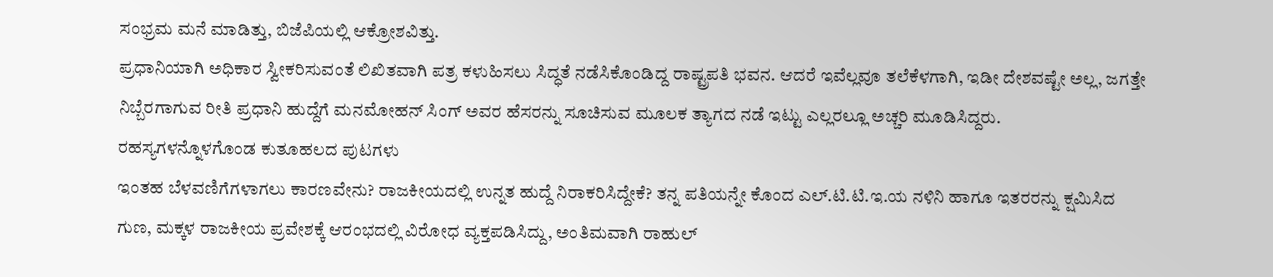ಸಂಭ್ರಮ ಮನೆ ಮಾಡಿತ್ತು, ಬಿಜೆಪಿಯಲ್ಲಿ ಆಕ್ರೋಶವಿತ್ತು.
ಪ್ರಧಾನಿಯಾಗಿ ಅಧಿಕಾರ ಸ್ವೀಕರಿಸುವಂತೆ ಲಿಖಿತವಾಗಿ ಪತ್ರ ಕಳುಹಿಸಲು ಸಿದ್ಧತೆ ನಡೆಸಿಕೊಂಡಿದ್ದ ರಾಷ್ಟ್ರಪತಿ ಭವನ. ಆದರೆ ಇವೆಲ್ಲವೂ ತಲೆಕೆಳಗಾಗಿ, ಇಡೀ ದೇಶವಷ್ಟೇ ಅಲ್ಲ, ಜಗತ್ತೇ ನಿಬ್ಬೆರಗಾಗುವ ರೀತಿ ಪ್ರಧಾನಿ ಹುದ್ದೆಗೆ ಮನಮೋಹನ್ ಸಿಂಗ್ ಅವರ ಹೆಸರನ್ನು ಸೂಚಿಸುವ ಮೂಲಕ ತ್ಯಾಗದ ನಡೆ ಇಟ್ಟು ಎಲ್ಲರಲ್ಲೂ ಅಚ್ಚರಿ ಮೂಡಿಸಿದ್ದರು.
ರಹಸ್ಯಗಳನ್ನೊಳಗೊಂಡ ಕುತೂಹಲದ ಪುಟಗಳು
ಇಂತಹ ಬೆಳವಣಿಗೆಗಳಾಗಲು ಕಾರಣವೇನು? ರಾಜಕೀಯದಲ್ಲಿ ಉನ್ನತ ಹುದ್ದೆ ನಿರಾಕರಿಸಿದ್ದೇಕೆ? ತನ್ನ ಪತಿಯನ್ನೇ ಕೊಂದ ಎಲ್.ಟಿ.ಟಿ.ಇ.ಯ ನಳಿನಿ ಹಾಗೂ ಇತರರನ್ನು ಕ್ಷಮಿಸಿದ ಗುಣ, ಮಕ್ಕಳ ರಾಜಕೀಯ ಪ್ರವೇಶಕ್ಕೆ ಆರಂಭದಲ್ಲಿ ವಿರೋಧ ವ್ಯಕ್ತಪಡಿಸಿದ್ದು, ಅಂತಿಮವಾಗಿ ರಾಹುಲ್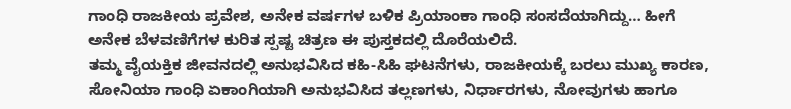ಗಾಂಧಿ ರಾಜಕೀಯ ಪ್ರವೇಶ, ಅನೇಕ ವರ್ಷಗಳ ಬಳಿಕ ಪ್ರಿಯಾಂಕಾ ಗಾಂಧಿ ಸಂಸದೆಯಾಗಿದ್ದು… ಹೀಗೆ ಅನೇಕ ಬೆಳವಣಿಗೆಗಳ ಕುರಿತ ಸ್ಪಷ್ಟ ಚಿತ್ರಣ ಈ ಪುಸ್ತಕದಲ್ಲಿ ದೊರೆಯಲಿದೆ.
ತಮ್ಮ ವೈಯಕ್ತಿಕ ಜೀವನದಲ್ಲಿ ಅನುಭವಿಸಿದ ಕಹಿ-ಸಿಹಿ ಘಟನೆಗಳು, ರಾಜಕೀಯಕ್ಕೆ ಬರಲು ಮುಖ್ಯ ಕಾರಣ, ಸೋನಿಯಾ ಗಾಂಧಿ ಏಕಾಂಗಿಯಾಗಿ ಅನುಭವಿಸಿದ ತಲ್ಲಣಗಳು, ನಿರ್ಧಾರಗಳು, ನೋವುಗಳು ಹಾಗೂ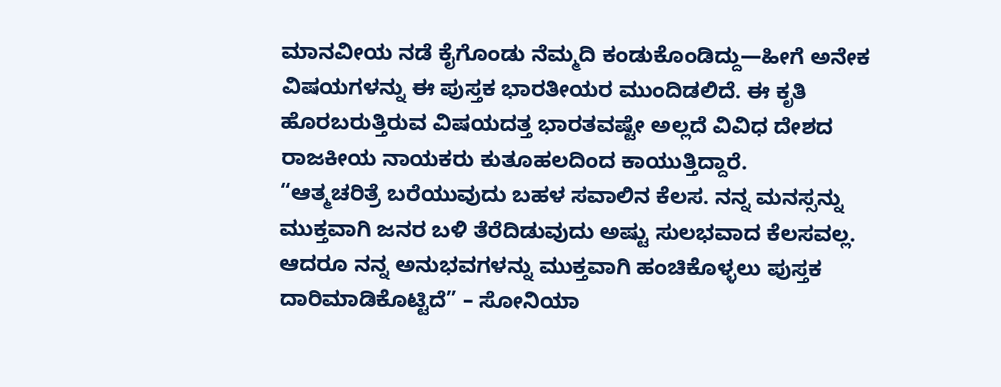ಮಾನವೀಯ ನಡೆ ಕೈಗೊಂಡು ನೆಮ್ಮದಿ ಕಂಡುಕೊಂಡಿದ್ದು—ಹೀಗೆ ಅನೇಕ ವಿಷಯಗಳನ್ನು ಈ ಪುಸ್ತಕ ಭಾರತೀಯರ ಮುಂದಿಡಲಿದೆ. ಈ ಕೃತಿ ಹೊರಬರುತ್ತಿರುವ ವಿಷಯದತ್ತ ಭಾರತವಷ್ಟೇ ಅಲ್ಲದೆ ವಿವಿಧ ದೇಶದ ರಾಜಕೀಯ ನಾಯಕರು ಕುತೂಹಲದಿಂದ ಕಾಯುತ್ತಿದ್ದಾರೆ.
“ಆತ್ಮಚರಿತ್ರೆ ಬರೆಯುವುದು ಬಹಳ ಸವಾಲಿನ ಕೆಲಸ. ನನ್ನ ಮನಸ್ಸನ್ನು ಮುಕ್ತವಾಗಿ ಜನರ ಬಳಿ ತೆರೆದಿಡುವುದು ಅಷ್ಟು ಸುಲಭವಾದ ಕೆಲಸವಲ್ಲ. ಆದರೂ ನನ್ನ ಅನುಭವಗಳನ್ನು ಮುಕ್ತವಾಗಿ ಹಂಚಿಕೊಳ್ಳಲು ಪುಸ್ತಕ ದಾರಿಮಾಡಿಕೊಟ್ಟಿದೆ” – ಸೋನಿಯಾ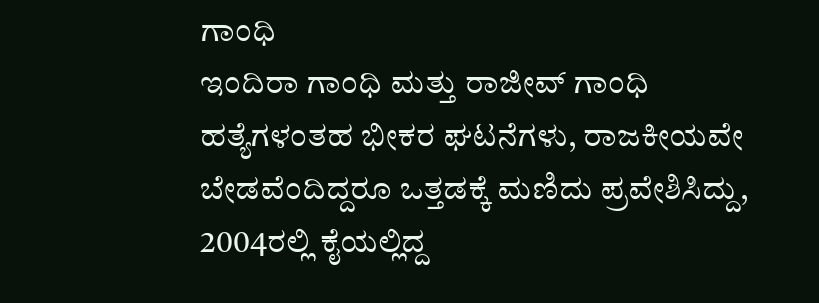ಗಾಂಧಿ
ಇಂದಿರಾ ಗಾಂಧಿ ಮತ್ತು ರಾಜೀವ್ ಗಾಂಧಿ ಹತ್ಯೆಗಳಂತಹ ಭೀಕರ ಘಟನೆಗಳು, ರಾಜಕೀಯವೇ ಬೇಡವೆಂದಿದ್ದರೂ ಒತ್ತಡಕ್ಕೆ ಮಣಿದು ಪ್ರವೇಶಿಸಿದ್ದು, 2004ರಲ್ಲಿ ಕೈಯಲ್ಲಿದ್ದ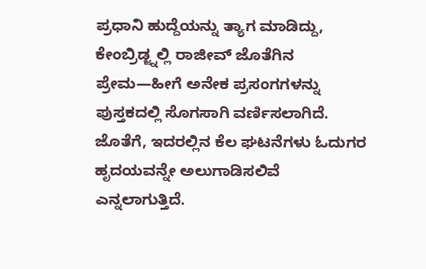ಪ್ರಧಾನಿ ಹುದ್ದೆಯನ್ನು ತ್ಯಾಗ ಮಾಡಿದ್ದು, ಕೇಂಬ್ರಿಡ್ಜ್ನಲ್ಲಿ ರಾಜೀವ್ ಜೊತೆಗಿನ ಪ್ರೇಮ—ಹೀಗೆ ಅನೇಕ ಪ್ರಸಂಗಗಳನ್ನು ಪುಸ್ತಕದಲ್ಲಿ ಸೊಗಸಾಗಿ ವರ್ಣಿಸಲಾಗಿದೆ. ಜೊತೆಗೆ, ಇದರಲ್ಲಿನ ಕೆಲ ಘಟನೆಗಳು ಓದುಗರ ಹೃದಯವನ್ನೇ ಅಲುಗಾಡಿಸಲಿವೆ ಎನ್ನಲಾಗುತ್ತಿದೆ.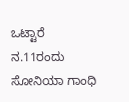ಒಟ್ಟಾರೆ ನ.11ರಂದು ಸೋನಿಯಾ ಗಾಂಧಿ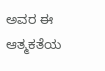ಅವರ ಈ ಆತ್ಮಕತೆಯ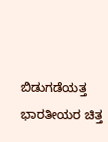ಬಿಡುಗಡೆಯತ್ತ ಭಾರತೀಯರ ಚಿತ್ತ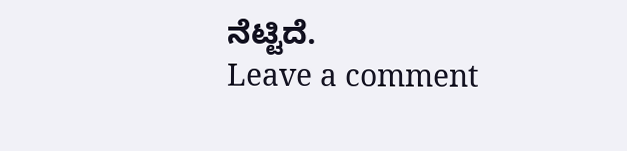ನೆಟ್ಟಿದೆ.
Leave a comment